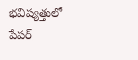భవిష్యత్తులో పేపర్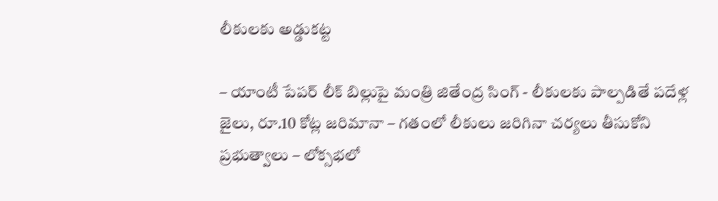లీకులకు అడ్డుకట్ట

– యాంటీ పేపర్ లీక్ బిల్లుపై మంత్రి జితేంద్ర సింగ్ - లీకులకు పాల్పడితే పదేళ్ల జైలు, రూ.10 కోట్ల జరిమానా – గతంలో లీకులు జరిగినా చర్యలు తీసుకోని ప్రభుత్వాలు – లోక్సభలో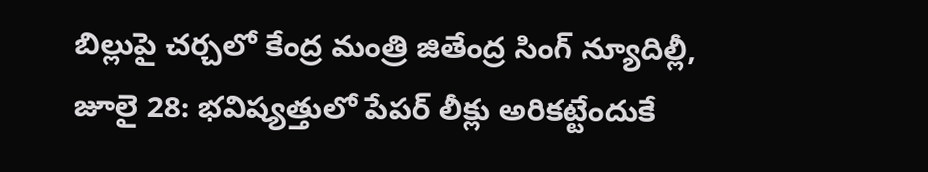బిల్లుపై చర్చలో కేంద్ర మంత్రి జితేంద్ర సింగ్ న్యూదిల్లీ, జూలై 28: భవిష్యత్తులో పేపర్ లీక్లు అరికట్టేందుకే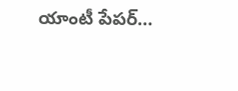యాంటీ పేపర్…